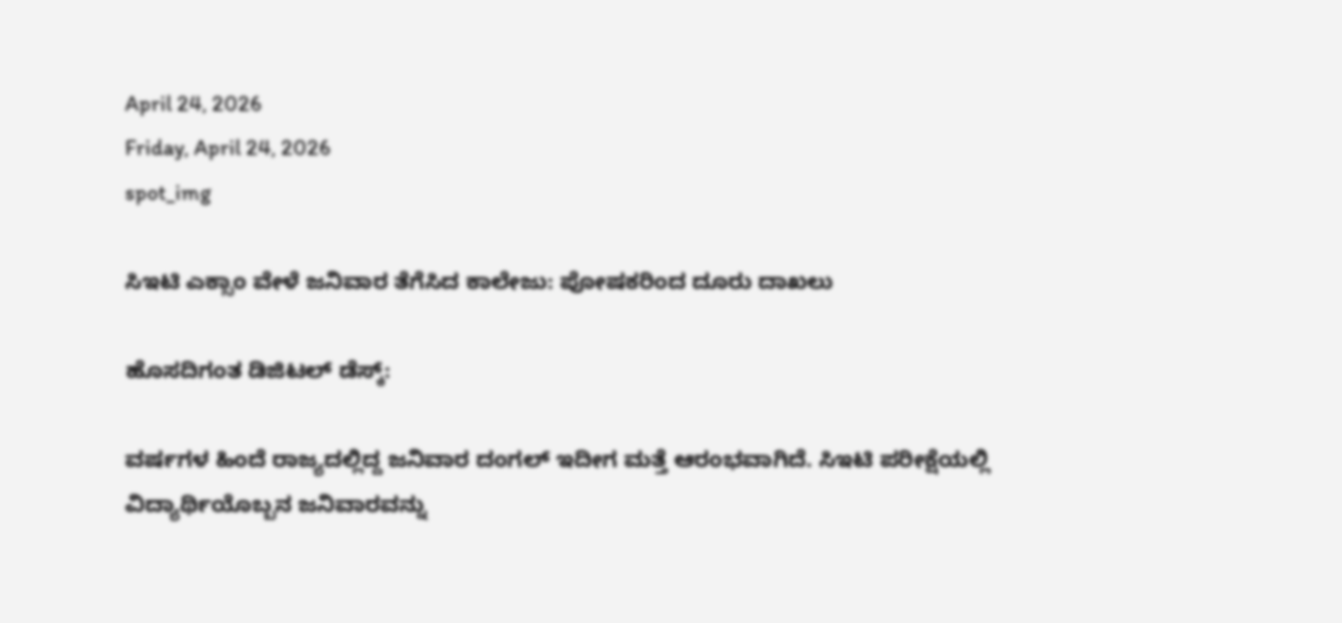April 24, 2026
Friday, April 24, 2026
spot_img

ಸಿಇಟಿ ಎಕ್ಸಾಂ ವೇಳೆ ಜನಿವಾರ ತೆಗೆಸಿದ ಕಾಲೇಜು: ಪೋಷಕರಿಂದ ದೂರು ದಾಖಲು

ಹೊಸದಿಗಂತ ಡಿಜಿಟಲ್‌ ಡೆಸ್ಕ್‌:

ವರ್ಷಗಳ ಹಿಂದೆ ರಾಜ್ಯದಲ್ಲಿದ್ದ ಜನಿವಾರ ದಂಗಲ್‌ ಇದೀಗ ಮತ್ತೆ ಆರಂಭವಾಗಿದೆ. ಸಿಇಟಿ ಪರೀಕ್ಷೆಯಲ್ಲಿ ವಿದ್ಯಾರ್ಥಿಯೊಬ್ಬನ ಜನಿವಾರವನ್ನು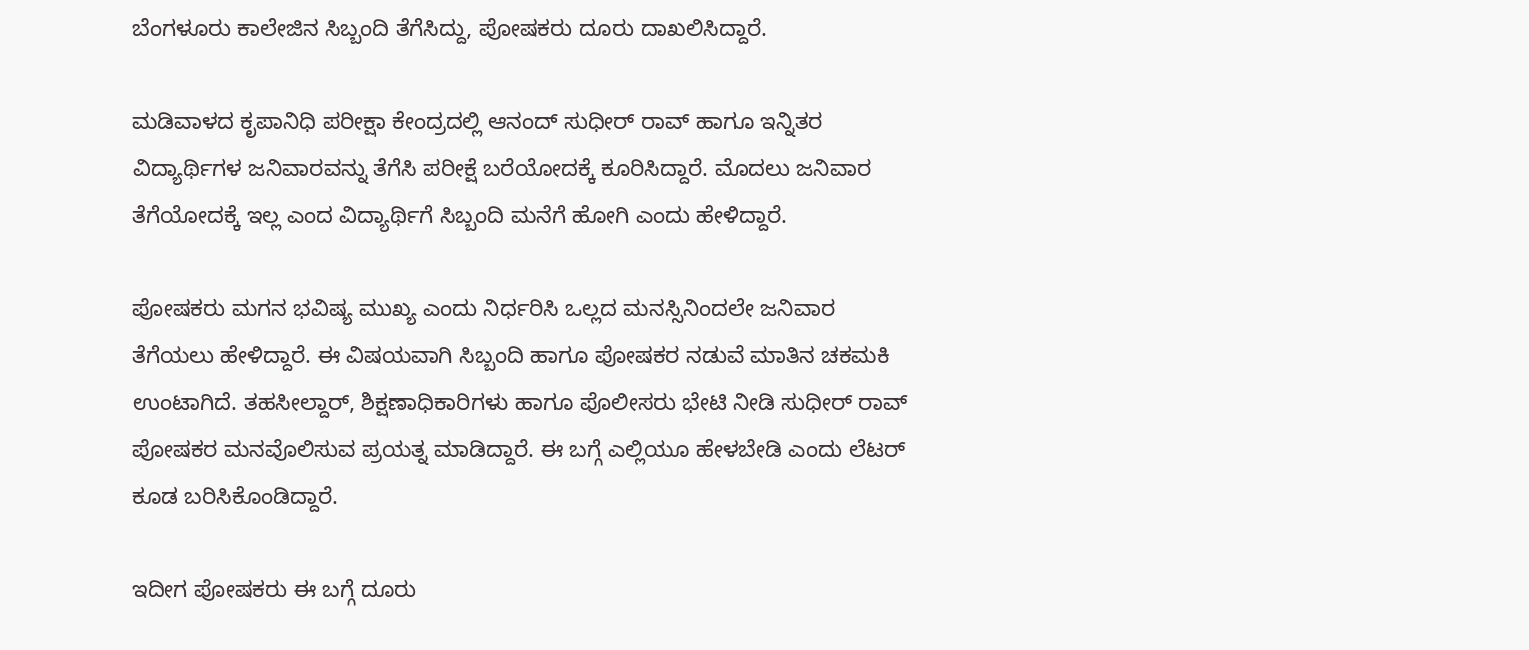ಬೆಂಗಳೂರು ಕಾಲೇಜಿನ ಸಿಬ್ಬಂದಿ ತೆಗೆಸಿದ್ದು, ಪೋಷಕರು ದೂರು ದಾಖಲಿಸಿದ್ದಾರೆ.

ಮಡಿವಾಳದ ಕೃಪಾನಿಧಿ ಪರೀಕ್ಷಾ ಕೇಂದ್ರದಲ್ಲಿ ಆನಂದ್‌ ಸುಧೀರ್‌ ರಾವ್‌ ಹಾಗೂ ಇನ್ನಿತರ ವಿದ್ಯಾರ್ಥಿಗಳ ಜನಿವಾರವನ್ನು ತೆಗೆಸಿ ಪರೀಕ್ಷೆ ಬರೆಯೋದಕ್ಕೆ ಕೂರಿಸಿದ್ದಾರೆ. ಮೊದಲು ಜನಿವಾರ ತೆಗೆಯೋದಕ್ಕೆ ಇಲ್ಲ ಎಂದ ವಿದ್ಯಾರ್ಥಿಗೆ ಸಿಬ್ಬಂದಿ ಮನೆಗೆ ಹೋಗಿ ಎಂದು ಹೇಳಿದ್ದಾರೆ.

ಪೋಷಕರು ಮಗನ ಭವಿಷ್ಯ ಮುಖ್ಯ ಎಂದು ನಿರ್ಧರಿಸಿ ಒಲ್ಲದ ಮನಸ್ಸಿನಿಂದಲೇ ಜನಿವಾರ ತೆಗೆಯಲು ಹೇಳಿದ್ದಾರೆ. ಈ ವಿಷಯವಾಗಿ ಸಿಬ್ಬಂದಿ ಹಾಗೂ ಪೋಷಕರ ನಡುವೆ ಮಾತಿನ ಚಕಮಕಿ ಉಂಟಾಗಿದೆ. ತಹಸೀಲ್ದಾರ್‌, ಶಿಕ್ಷಣಾಧಿಕಾರಿಗಳು ಹಾಗೂ ಪೊಲೀಸರು ಭೇಟಿ ನೀಡಿ ಸುಧೀರ್‌ ರಾವ್‌ ಪೋಷಕರ ಮನವೊಲಿಸುವ ಪ್ರಯತ್ನ ಮಾಡಿದ್ದಾರೆ. ಈ ಬಗ್ಗೆ ಎಲ್ಲಿಯೂ ಹೇಳಬೇಡಿ ಎಂದು ಲೆಟರ್‌ ಕೂಡ ಬರಿಸಿಕೊಂಡಿದ್ದಾರೆ.

ಇದೀಗ ಪೋಷಕರು ಈ ಬಗ್ಗೆ ದೂರು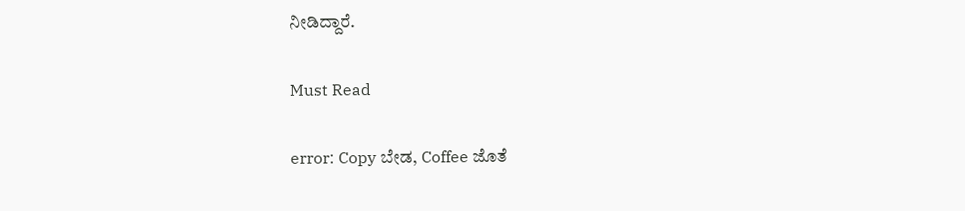ನೀಡಿದ್ದಾರೆ.

Must Read

error: Copy ಬೇಡ, Coffee ಜೊತೆ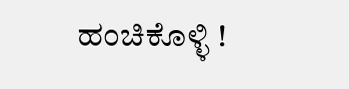ಹಂಚಿಕೊಳ್ಳಿ !